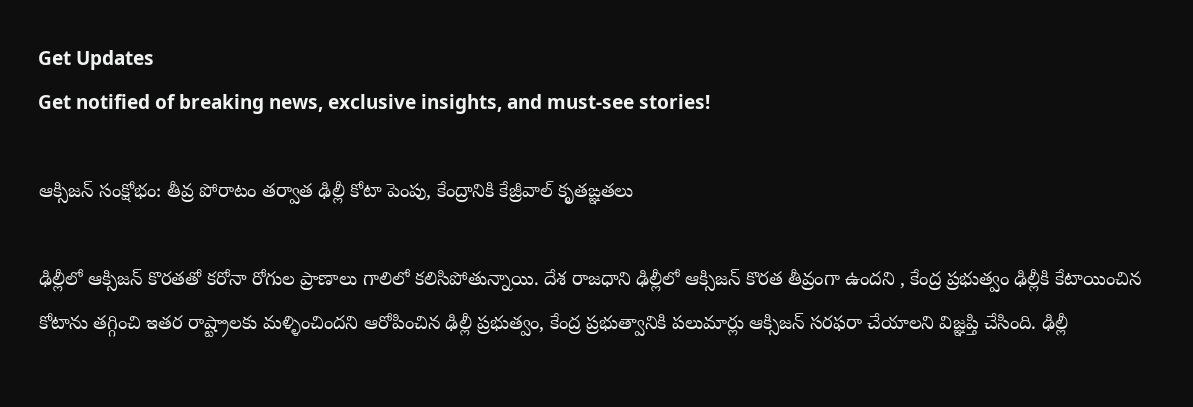Get Updates
Get notified of breaking news, exclusive insights, and must-see stories!

ఆక్సిజన్ సంక్షోభం: తీవ్ర పోరాటం తర్వాత ఢిల్లీ కోటా పెంపు, కేంద్రానికి కేజ్రీవాల్ కృతఙ్ఞతలు

ఢిల్లీలో ఆక్సిజన్ కొరతతో కరోనా రోగుల ప్రాణాలు గాలిలో కలిసిపోతున్నాయి. దేశ రాజధాని ఢిల్లీలో ఆక్సిజన్ కొరత తీవ్రంగా ఉందని , కేంద్ర ప్రభుత్వం ఢిల్లీకి కేటాయించిన కోటాను తగ్గించి ఇతర రాష్ట్రాలకు మళ్ళించిందని ఆరోపించిన ఢిల్లీ ప్రభుత్వం, కేంద్ర ప్రభుత్వానికి పలుమార్లు ఆక్సిజన్ సరఫరా చేయాలని విజ్ఞప్తి చేసింది. ఢిల్లీ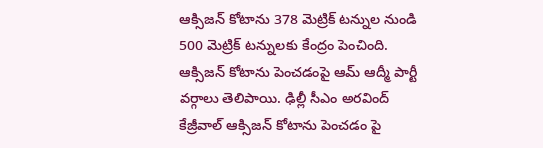ఆక్సిజన్ కోటాను 378 మెట్రిక్ టన్నుల నుండి 500 మెట్రిక్ టన్నులకు కేంద్రం పెంచింది. ఆక్సిజన్ కోటాను పెంచడంపై ఆమ్ ఆద్మీ పార్టీ వర్గాలు తెలిపాయి. ఢిల్లీ సీఎం అరవింద్ కేజ్రీవాల్ ఆక్సిజన్ కోటాను పెంచడం పై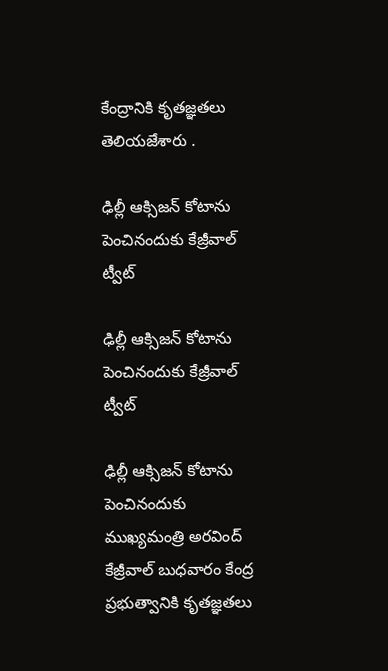కేంద్రానికి కృతజ్ఞతలు తెలియజేశారు .

ఢిల్లీ ఆక్సిజన్ కోటాను పెంచినందుకు కేజ్రీవాల్ ట్వీట్

ఢిల్లీ ఆక్సిజన్ కోటాను పెంచినందుకు కేజ్రీవాల్ ట్వీట్

ఢిల్లీ ఆక్సిజన్ కోటాను పెంచినందుకు ముఖ్యమంత్రి అరవింద్ కేజ్రీవాల్ బుధవారం కేంద్ర ప్రభుత్వానికి కృతజ్ఞతలు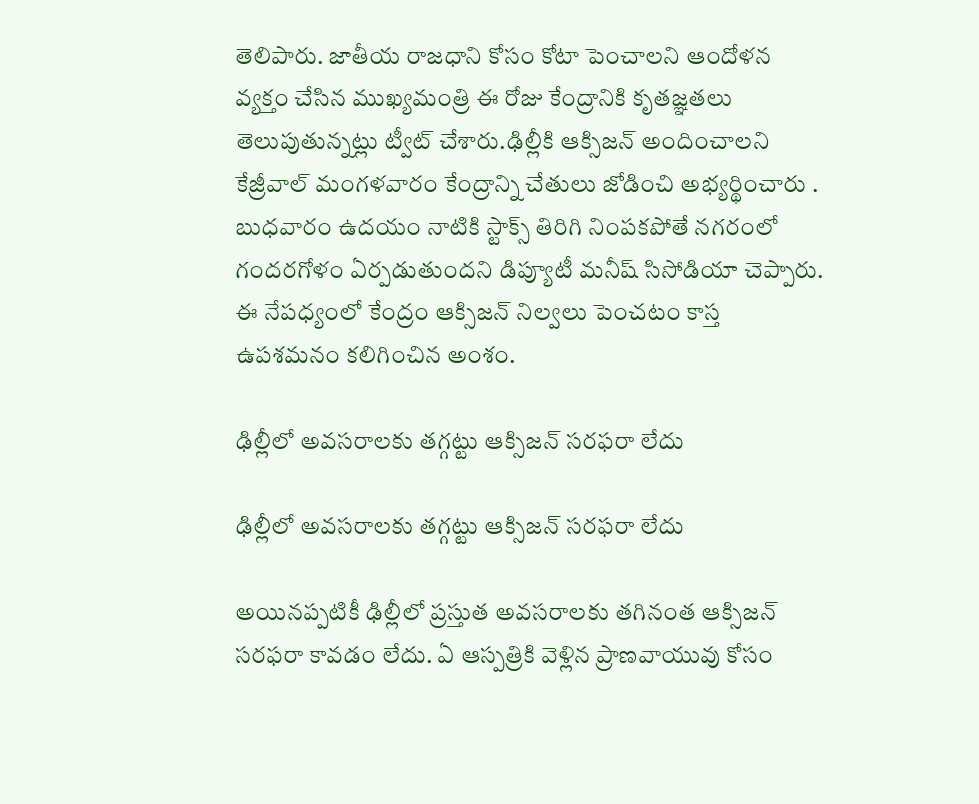తెలిపారు. జాతీయ రాజధాని కోసం కోటా పెంచాలని ఆందోళన వ్యక్తం చేసిన ముఖ్యమంత్రి ఈ రోజు కేంద్రానికి కృతజ్ఞతలు తెలుపుతున్నట్లు ట్వీట్ చేశారు.ఢిల్లీకి ఆక్సిజన్ అందించాలని కేజ్రీవాల్ మంగళవారం కేంద్రాన్ని చేతులు జోడించి అభ్యర్థించారు . బుధవారం ఉదయం నాటికి స్టాక్స్ తిరిగి నింపకపోతే నగరంలో గందరగోళం ఏర్పడుతుందని డిప్యూటీ మనీష్ సిసోడియా చెప్పారు. ఈ నేపధ్యంలో కేంద్రం ఆక్సిజన్ నిల్వలు పెంచటం కాస్త ఉపశమనం కలిగించిన అంశం.

ఢిల్లీలో అవసరాలకు తగ్గట్టు ఆక్సిజన్ సరఫరా లేదు

ఢిల్లీలో అవసరాలకు తగ్గట్టు ఆక్సిజన్ సరఫరా లేదు

అయినప్పటికీ ఢిల్లీలో ప్రస్తుత అవసరాలకు తగినంత ఆక్సిజన్ సరఫరా కావడం లేదు. ఏ ఆస్పత్రికి వెళ్లిన ప్రాణవాయువు కోసం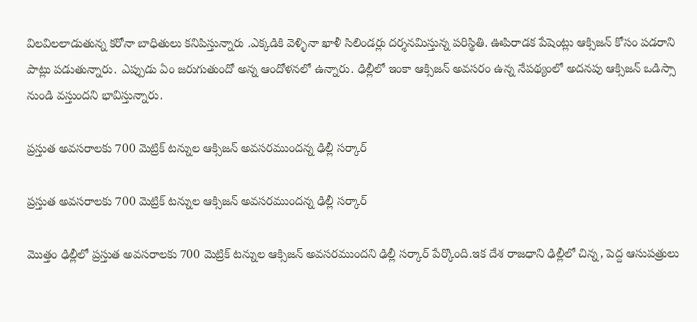విలవిలలాడుతున్న కరోనా బాధితులు కనిపిస్తున్నారు .ఎక్కడికి వెళ్ళినా ఖాళీ సిలిండర్లు దర్శనమిస్తున్న పరిస్థితి. ఊపిరాడక పేషెంట్లు ఆక్సిజన్ కోసం పడరాని పాట్లు పడుతున్నారు. ఎప్పుడు ఏం జరుగుతుందో అన్న ఆందోళనలో ఉన్నారు. ఢిల్లీలో ఇంకా ఆక్సిజన్ అవసరం ఉన్న నేపథ్యంలో అదనపు ఆక్సిజన్ ఒడిస్సా నుండి వస్తుందని భావిస్తున్నారు.

ప్రస్తుత అవసరాలకు 700 మెట్రిక్ టన్నుల ఆక్సిజన్ అవసరముందన్న ఢిల్లీ సర్కార్

ప్రస్తుత అవసరాలకు 700 మెట్రిక్ టన్నుల ఆక్సిజన్ అవసరముందన్న ఢిల్లీ సర్కార్

మొత్తం ఢిల్లీలో ప్రస్తుత అవసరాలకు 700 మెట్రిక్ టన్నుల ఆక్సిజన్ అవసరముందని ఢిల్లీ సర్కార్ పేర్కొంది.ఇక దేశ రాజధాని ఢిల్లీలో చిన్న, పెద్ద ఆసుపత్రులు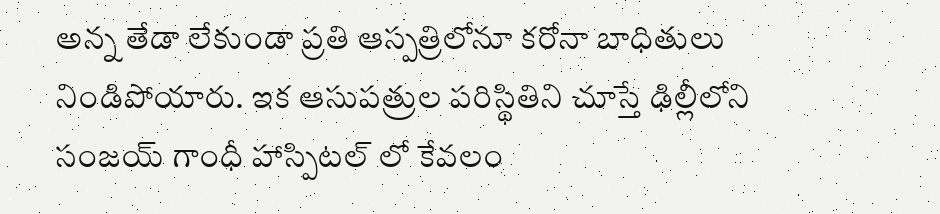అన్న తేడా లేకుండా ప్రతి ఆస్పత్రిలోనూ కరోనా బాధితులు నిండిపోయారు. ఇక ఆసుపత్రుల పరిస్థితిని చూస్తే ఢిల్లీలోని సంజయ్ గాంధీ హాస్పిటల్ లో కేవలం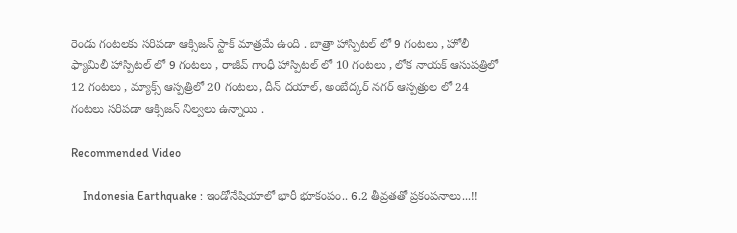రెండు గంటలకు సరిపడా ఆక్సిజన్ స్టాక్ మాత్రమే ఉంది . బాత్రా హాస్పిటల్ లో 9 గంటలు , హోలీ ఫ్యామిలీ హాస్పిటల్ లో 9 గంటలు , రాజీవ్ గాంధీ హాస్పిటల్ లో 10 గంటలు , లోక నాయక్ ఆసుపత్రిలో 12 గంటలు , మ్యాక్స్ ఆస్పత్రిలో 20 గంటలు, దీన్ దయాల్, అంబేద్కర్ నగర్ ఆస్పత్రుల లో 24 గంటలు సరిపడా ఆక్సిజన్ నిల్వలు ఉన్నాయి .

Recommended Video

    Indonesia Earthquake : ఇండోనేషియాలో భారీ భూకంపం.. 6.2 తీవ్రతతో ప్రకంపనాలు...!!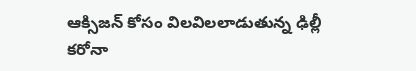ఆక్సిజన్ కోసం విలవిలలాడుతున్న ఢిల్లీ కరోనా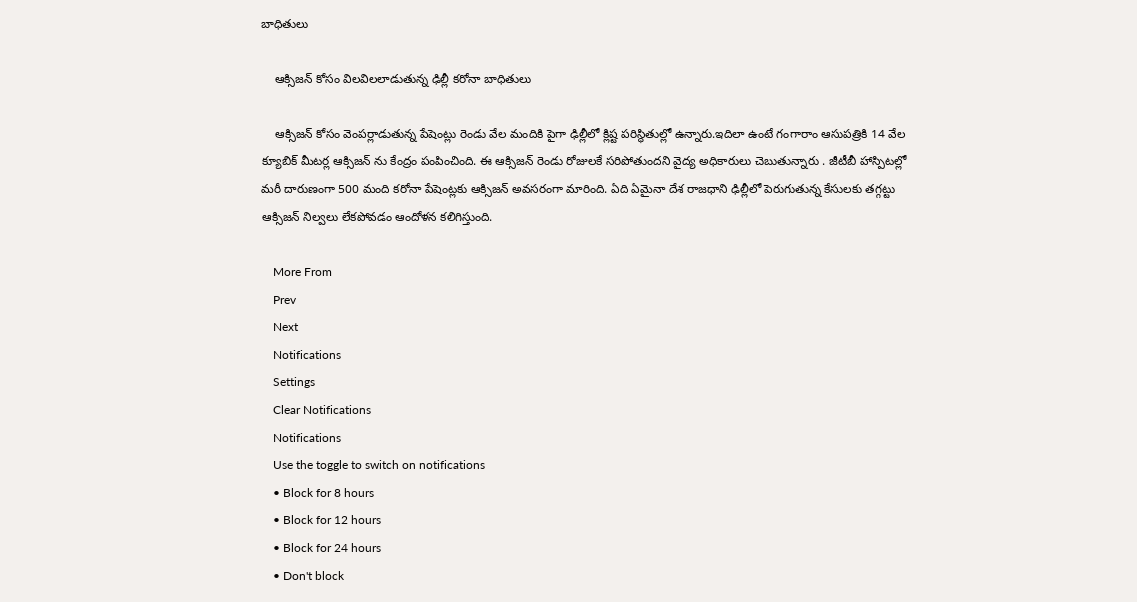బాధితులు

    ఆక్సిజన్ కోసం విలవిలలాడుతున్న ఢిల్లీ కరోనా బాధితులు

    ఆక్సిజన్ కోసం వెంపర్లాడుతున్న పేషెంట్లు రెండు వేల మందికి పైగా ఢిల్లీలో క్లిష్ట పరిస్థితుల్లో ఉన్నారు.ఇదిలా ఉంటే గంగారాం ఆసుపత్రికి 14 వేల క్యూబిక్ మీటర్ల ఆక్సిజన్ ను కేంద్రం పంపించింది. ఈ ఆక్సిజన్ రెండు రోజులకే సరిపోతుందని వైద్య అధికారులు చెబుతున్నారు . జీటీబీ హాస్పిటల్లో మరీ దారుణంగా 500 మంది కరోనా పేషెంట్లకు ఆక్సిజన్ అవసరంగా మారింది. ఏది ఏమైనా దేశ రాజధాని ఢిల్లీలో పెరుగుతున్న కేసులకు తగ్గట్టు ఆక్సిజన్ నిల్వలు లేకపోవడం ఆందోళన కలిగిస్తుంది.

    More From
    Prev
    Next
    Notifications
    Settings
    Clear Notifications
    Notifications
    Use the toggle to switch on notifications
    • Block for 8 hours
    • Block for 12 hours
    • Block for 24 hours
    • Don't block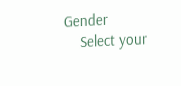Gender
    Select your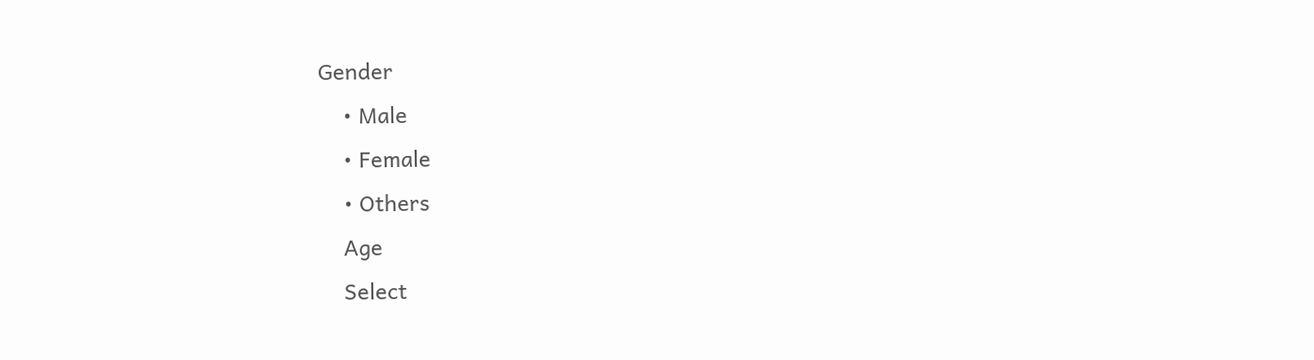Gender
    • Male
    • Female
    • Others
    Age
    Select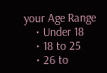your Age Range
    • Under 18
    • 18 to 25
    • 26 to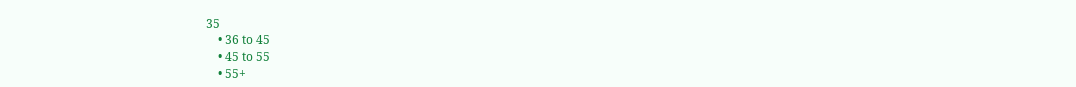35
    • 36 to 45
    • 45 to 55
    • 55+